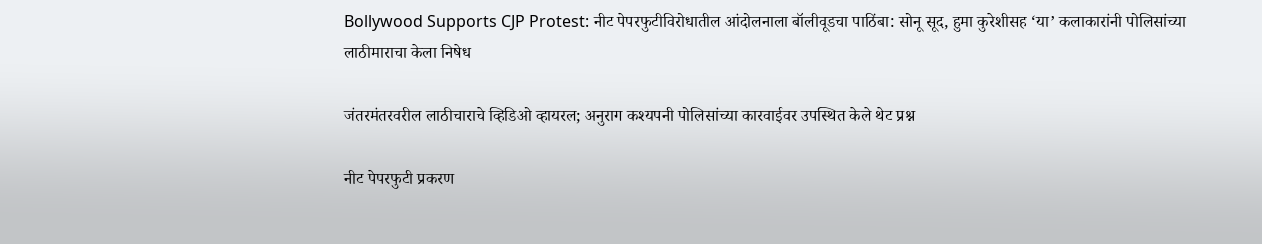Bollywood Supports CJP Protest: नीट पेपरफुटीविरोधातील आंदोलनाला बॉलीवूडचा पाठिंबा: सोनू सूद, हुमा कुरेशीसह ‘या’ कलाकारांनी पोलिसांच्या लाठीमाराचा केला निषेध

जंतरमंतरवरील लाठीचाराचे व्हिडिओ व्हायरल; अनुराग कश्यपनी पोलिसांच्या कारवाईवर उपस्थित केले थेट प्रश्न

नीट पेपरफुटी प्रकरण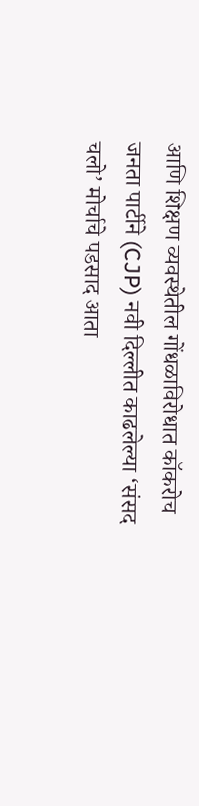आणि शिक्षण व्यवस्थेतील गोंधळाविरोधात कॉकरोच जनता पार्टीने (CJP) नवी दिल्लीत काढलेल्या ‘संसद चलो’ मोर्चाचे पडसाद आता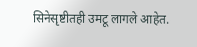सिनेसृष्टीतही उमटू लागले आहेत.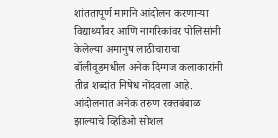शांततापूर्ण मार्गाने आंदोलन करणाऱ्या विद्यार्थ्यांवर आणि नागरिकांवर पोलिसांनी केलेल्या अमानुष लाठीचाराचा बॉलीवूडमधील अनेक दिग्गज कलाकारांनी तीव्र शब्दांत निषेध नोंदवला आहे. आंदोलनात अनेक तरुण रक्तबंबाळ झाल्याचे व्हिडिओ सोशल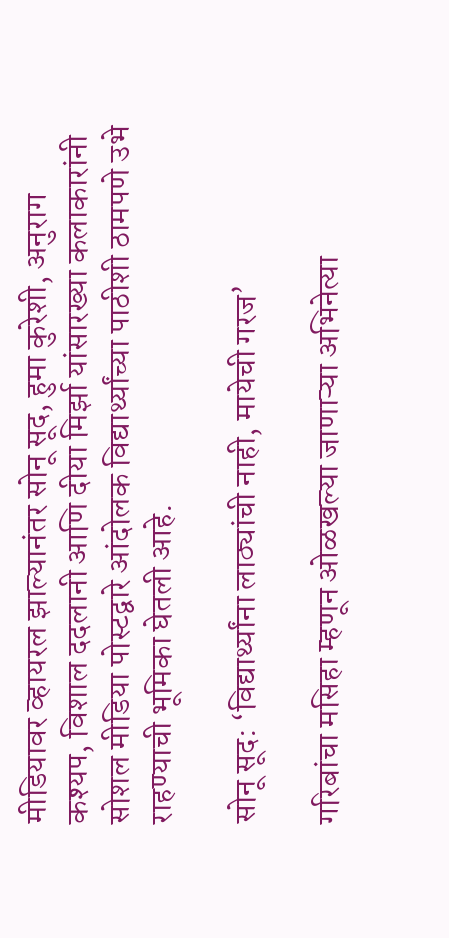मीडियावर व्हायरल झाल्यानंतर सोनू सूद, हुमा कुरेशी, अनुराग कश्यप, विशाल ददलानी आणि दीया मिर्झा यांसारख्या कलाकारांनी सोशल मीडिया पोस्टद्वारे आंदोलक विद्यार्थ्यांच्या पाठीशी ठामपणे उभे राहण्याची भूमिका घेतली आहे.

सोनू सूद: ‘विद्यार्थ्यांना लाठ्यांची नाही, मायेची गरज’

गरिबांचा मसिहा म्हणून ओळखल्या जाणाऱ्या अभिनेत्या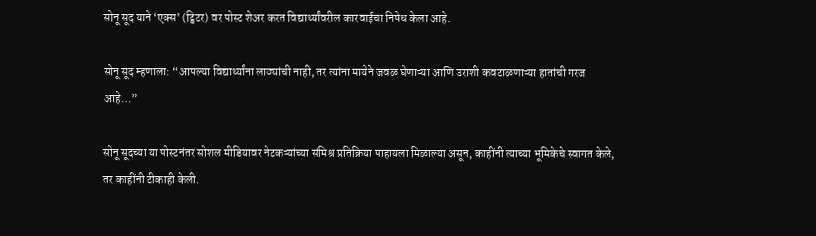सोनू सूद याने ‘एक्स’ (ट्विटर) वर पोस्ट शेअर करत विद्यार्थ्यांवरील कारवाईचा निषेध केला आहे.

सोनू सूद म्हणाला: “आपल्या विद्यार्थ्यांना लाठ्यांची नाही, तर त्यांना मायेने जवळ घेणाऱ्या आणि उराशी कवटाळणाऱ्या हातांची गरज आहे…”

सोनू सूदच्या या पोस्टनंतर सोशल मीडियावर नेटकऱ्यांच्या संमिश्र प्रतिक्रिया पाहायला मिळाल्या असून, काहींनी त्याच्या भूमिकेचे स्वागत केले, तर काहींनी टीकाही केली.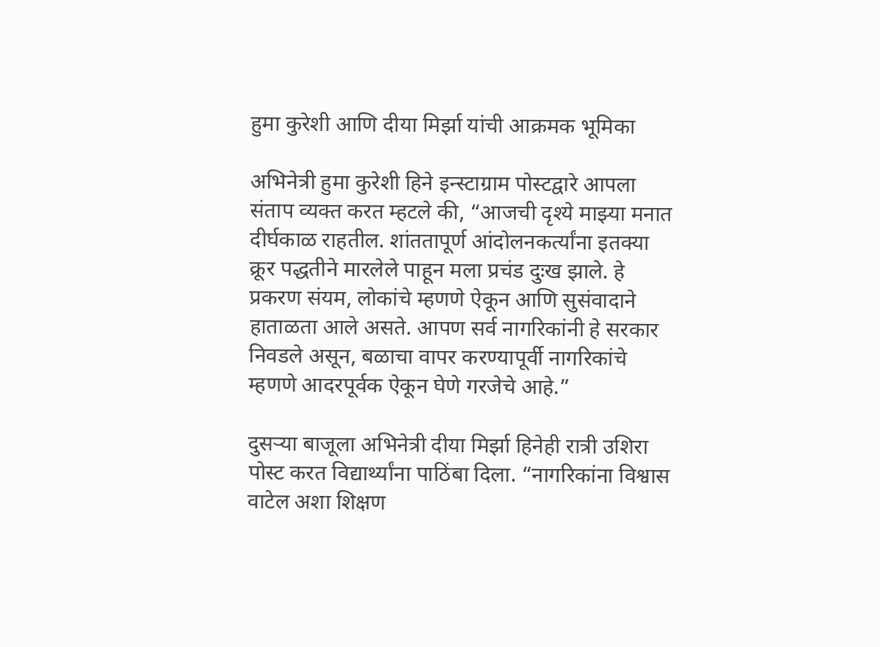हुमा कुरेशी आणि दीया मिर्झा यांची आक्रमक भूमिका

अभिनेत्री हुमा कुरेशी हिने इन्स्टाग्राम पोस्टद्वारे आपला संताप व्यक्त करत म्हटले की, “आजची दृश्ये माझ्या मनात दीर्घकाळ राहतील. शांततापूर्ण आंदोलनकर्त्यांना इतक्या क्रूर पद्धतीने मारलेले पाहून मला प्रचंड दुःख झाले. हे प्रकरण संयम, लोकांचे म्हणणे ऐकून आणि सुसंवादाने हाताळता आले असते. आपण सर्व नागरिकांनी हे सरकार निवडले असून, बळाचा वापर करण्यापूर्वी नागरिकांचे म्हणणे आदरपूर्वक ऐकून घेणे गरजेचे आहे.”

दुसऱ्या बाजूला अभिनेत्री दीया मिर्झा हिनेही रात्री उशिरा पोस्ट करत विद्यार्थ्यांना पाठिंबा दिला. “नागरिकांना विश्वास वाटेल अशा शिक्षण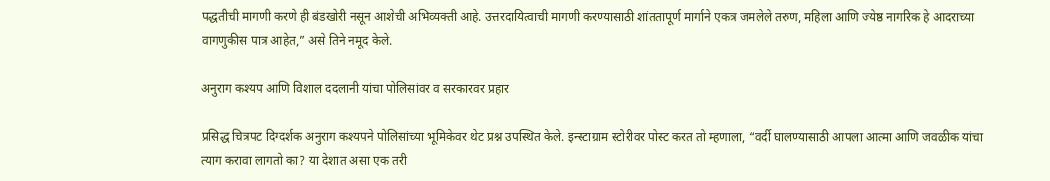पद्धतीची मागणी करणे ही बंडखोरी नसून आशेची अभिव्यक्ती आहे. उत्तरदायित्वाची मागणी करण्यासाठी शांततापूर्ण मार्गाने एकत्र जमलेले तरुण, महिला आणि ज्येष्ठ नागरिक हे आदराच्या वागणुकीस पात्र आहेत,” असे तिने नमूद केले.

अनुराग कश्यप आणि विशाल ददलानी यांचा पोलिसांवर व सरकारवर प्रहार

प्रसिद्ध चित्रपट दिग्दर्शक अनुराग कश्यपने पोलिसांच्या भूमिकेवर थेट प्रश्न उपस्थित केले. इन्स्टाग्राम स्टोरीवर पोस्ट करत तो म्हणाला, “वर्दी घालण्यासाठी आपला आत्मा आणि जवळीक यांचा त्याग करावा लागतो का? या देशात असा एक तरी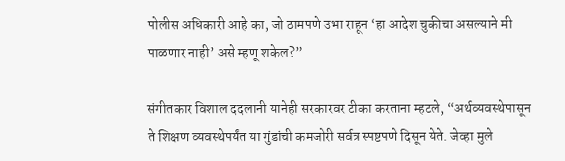पोलीस अधिकारी आहे का, जो ठामपणे उभा राहून ‘हा आदेश चुकीचा असल्याने मी पाळणार नाही’ असे म्हणू शकेल?”

संगीतकार विशाल ददलानी यानेही सरकारवर टीका करताना म्हटले, “अर्थव्यवस्थेपासून ते शिक्षण व्यवस्थेपर्यंत या गुंडांची कमजोरी सर्वत्र स्पष्टपणे दिसून येते. जेव्हा मुले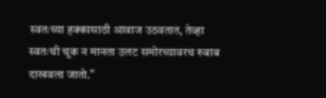स्वतःच्या हक्कासाठी आवाज उठवतात, तेव्हा स्वतःची चूक न मानता उलट समोरच्यावरच रुबाब दाखवला जातो.”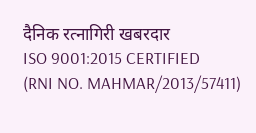दैनिक रत्नागिरी खबरदार
ISO 9001:2015 CERTIFIED
(RNI NO. MAHMAR/2013/57411)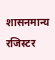शासनमान्य रजिस्टर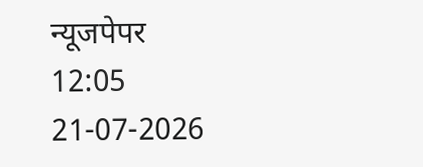न्यूजपेपर
12:05 21-07-2026